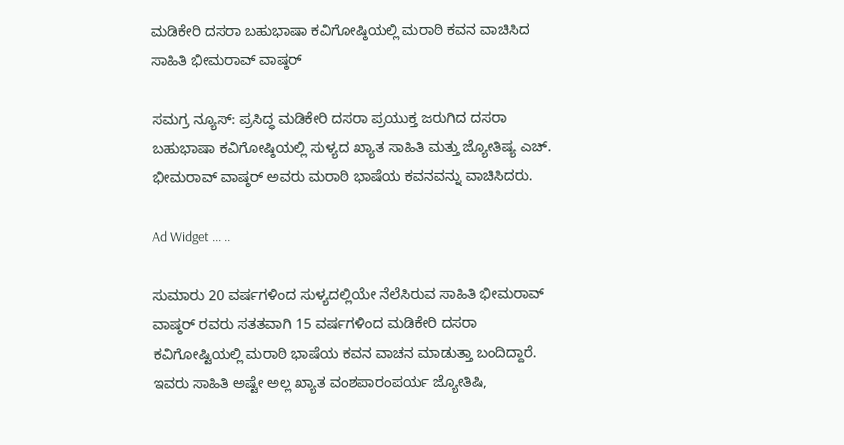ಮಡಿಕೇರಿ ದಸರಾ ಬಹುಭಾಷಾ ಕವಿಗೋಷ್ಠಿಯಲ್ಲಿ ಮರಾಠಿ ಕವನ ವಾಚಿಸಿದ ಸಾಹಿತಿ ಭೀಮರಾವ್ ವಾಷ್ಠರ್

ಸಮಗ್ರ ನ್ಯೂಸ್: ಪ್ರಸಿದ್ಧ ಮಡಿಕೇರಿ ದಸರಾ ಪ್ರಯುಕ್ತ ಜರುಗಿದ ದಸರಾ ಬಹುಭಾಷಾ ಕವಿಗೋಷ್ಠಿಯಲ್ಲಿ ಸುಳ್ಯದ ಖ್ಯಾತ ಸಾಹಿತಿ ಮತ್ತು ಜ್ಯೋತಿಷ್ಯ ಎಚ್. ಭೀಮರಾವ್ ವಾಷ್ಠರ್ ಅವರು ಮರಾಠಿ ಭಾಷೆಯ ಕವನವನ್ನು ವಾಚಿಸಿದರು.

Ad Widget ... ..

ಸುಮಾರು 20 ವರ್ಷಗಳಿಂದ ಸುಳ್ಯದಲ್ಲಿಯೇ ನೆಲೆಸಿರುವ ಸಾಹಿತಿ ಭೀಮರಾವ್ ವಾಷ್ಠರ್ ರವರು ಸತತವಾಗಿ 15 ವರ್ಷಗಳಿಂದ ಮಡಿಕೇರಿ ದಸರಾ ಕವಿಗೋಷ್ಟಿಯಲ್ಲಿ ಮರಾಠಿ ಭಾಷೆಯ ಕವನ ವಾಚನ ಮಾಡುತ್ತಾ ಬಂದಿದ್ದಾರೆ. ಇವರು ಸಾಹಿತಿ ಅಷ್ಟೇ ಅಲ್ಲ ಖ್ಯಾತ ವಂಶಪಾರಂಪರ್ಯ ಜ್ಯೋತಿಷಿ,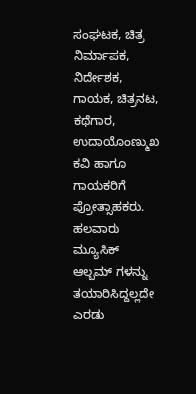ಸಂಘಟಕ, ಚಿತ್ರ ನಿರ್ಮಾಪಕ, ನಿರ್ದೇಶಕ, ಗಾಯಕ, ಚಿತ್ರನಟ, ಕಥೆಗಾರ, ಉದಾಯೊಂಣ್ಮುಖ ಕವಿ ಹಾಗೂ ಗಾಯಕರಿಗೆ ಪ್ರೋತ್ಸಾಹಕರು. ಹಲವಾರು ಮ್ಯೂಸಿಕ್ ಆಲ್ಬಮ್ ಗಳನ್ನು ತಯಾರಿಸಿದ್ದಲ್ಲದೇ ಎರಡು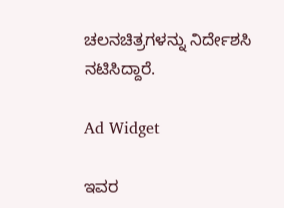ಚಲನಚಿತ್ರಗಳನ್ನು ನಿರ್ದೇಶಸಿ ನಟಿಸಿದ್ದಾರೆ.

Ad Widget

ಇವರ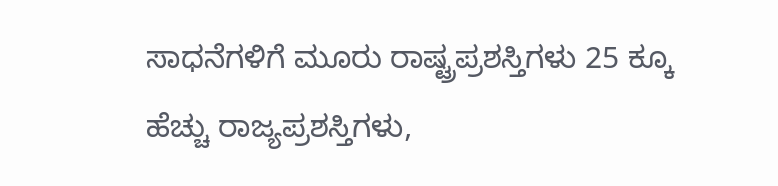ಸಾಧನೆಗಳಿಗೆ ಮೂರು ರಾಷ್ಟ್ರಪ್ರಶಸ್ತಿಗಳು 25 ಕ್ಕೂ ಹೆಚ್ಚು ರಾಜ್ಯಪ್ರಶಸ್ತಿಗಳು,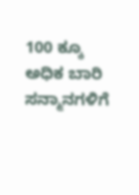100 ಕ್ಕೂ ಅಧಿಕ ಬಾರಿ ಸನ್ಮಾನಗಳಿಗೆ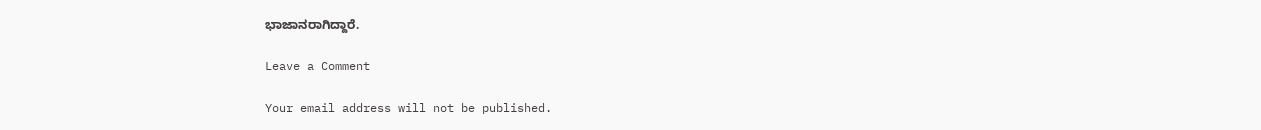ಭಾಜಾನರಾಗಿದ್ದಾರೆ.

Leave a Comment

Your email address will not be published.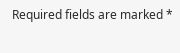Required fields are marked *